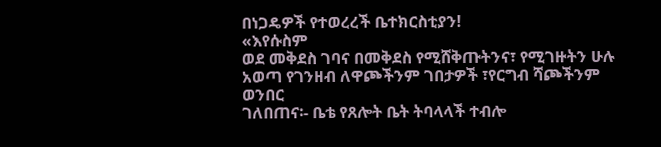በነጋዴዎች የተወረረች ቤተክርስቲያን!
«እየሱስም
ወደ መቅደስ ገባና በመቅደስ የሚሸቅጡትንና፣ የሚገዙትን ሁሉ አወጣ የገንዘብ ለዋጮችንም ገበታዎች ፣የርግብ ሻጮችንም ወንበር
ገለበጠና፡- ቤቴ የጸሎት ቤት ትባላላች ተብሎ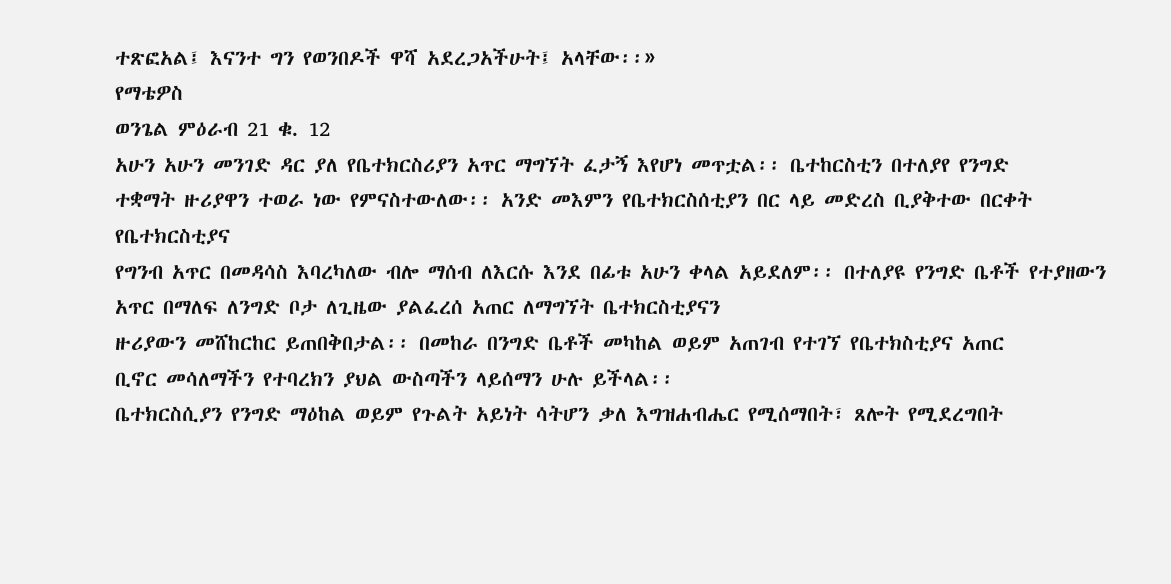ተጽፎአል፤ እናንተ ግን የወንበዶች ዋሻ አደረጋአችሁት፤ አላቸው፡፡»
የማቴዎስ
ወንጌል ምዕራብ 21 ቁ. 12
አሁን አሁን መንገድ ዳር ያለ የቤተክርስሪያን አጥር ማግኘት ፈታኝ እየሆነ መጥቷል፡፡ ቤተከርስቲን በተለያየ የንግድ
ተቋማት ዙሪያዋን ተወራ ነው የምናስተውለው፡፡ አንድ መእምን የቤተክርስሰቲያን በር ላይ መድረስ ቢያቅተው በርቀት የቤተክርስቲያና
የግንብ አጥር በመዳሳስ እባረካለው ብሎ ማሰብ ለእርሱ እንደ በፊቱ አሁን ቀላል አይደለም፡፡ በተለያዩ የንግድ ቤቶች የተያዘውን
አጥር በማለፍ ለንግድ ቦታ ለጊዜው ያልፈረሰ አጠር ለማግኘት ቤተክርስቲያናን
ዙሪያውን መሸከርከር ይጠበቅበታል፡፡ በመከራ በንግድ ቤቶች መካከል ወይም አጠገብ የተገኘ የቤተክስቲያና አጠር
ቢኖር መሳለማችን የተባረክን ያህል ውስጣችን ላይሰማን ሁሉ ይችላል፡፡
ቤተክርስሲያን የንግድ ማዕከል ወይም የጉልት አይነት ሳትሆን ቃለ እግዝሐብሔር የሚሰማበት፣ ጸሎት የሚደረግበት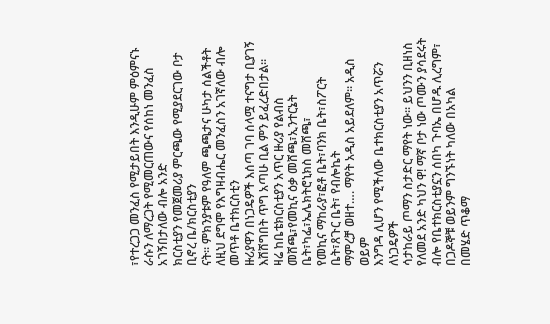፣የተረጋጋ መንፈስ የሚታይበት እንዲሁም ምዕምናኑ ራሱን ለማረጋት የሚመርጠውና የሰከነ መንፈስ አገኝበታለው ብሎ አንድ
ክርስቲያን የመጀመሪያ ምርጫው የሚያደርገው ቦታ ቢኖረ ቤ/ክርስቲያን
ናት፡፡ ምክንያቱም የዓለም ጫጫታና ሁካታ ሰልችቶት ለዚህ ደግሞ የእግዛብሔር መንፈስን አገኛለው ብሎ መጥቶ ቤተክርስቲን
ዙሪያዋን በነጋዴዎች እሰጣ ገባ ሰላሟ ተናግታ ቢያገኝ እሸሸግበት ጥግ አጣሁ ቢል ምን ይፈረድበታል፡፡
ዛሬ ከቤቴክርስቲያን አጥር ዙሪያ የልብስ መሸጫ፣የመኪና ዕቃ መሸጫ፣ኢንተርኔት ቤት፣ካፌ፣ኤሌክትሮኒክስ መሸጫ፣
የመኪና ማከራያ፣ፎቶ ቤት፣ባንክ ቤት፣ስፖርት ቤት፣ጸጉር ቤት፣ የብሎኬት
ማምረቻ ወዘተ…. ማየት አዲስ አይደለም፡፡ አዲስ ወይም
እንግዳ ሊሆን የሚችለው ቤተክርስቲያን አጥሯን ለነጋዴዎች
ሳታከራይ ጦማን ስታድር ማየት ነው፡፡ ይህንን ቢዘነስ የለመደ አንድ ካህን ዋ! ማኛ ቦታ ነው ጦሙን ያሳደሩት ብሎ የቤተክርስቲያኗን ሰበካ ጉባኤ በሆዱ ሊረግም፣ በጋዶኞቹ ወይንም ግንኙነት ካለው በአካል
በመሄድ ጥቆማ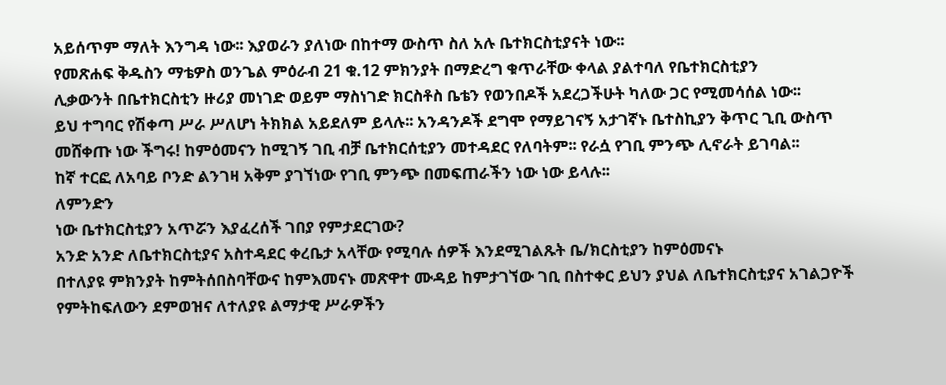አይሰጥም ማለት እንግዳ ነው፡፡ እያወራን ያለነው በከተማ ውስጥ ስለ አሉ ቤተክርስቲያናት ነው፡፡
የመጽሐፍ ቅዱስን ማቴዎስ ወንጌል ምዕራብ 21 ቁ.12 ምክንያት በማድረግ ቁጥራቸው ቀላል ያልተባለ የቤተክርስቲያን
ሊቃውንት በቤተክርስቲን ዙሪያ መነገድ ወይም ማስነገድ ክርስቶስ ቤቴን የወንበዶች አደረጋችሁት ካለው ጋር የሚመሳሰል ነው፡፡
ይህ ተግባር የሽቀጣ ሥራ ሥለሆነ ትክክል አይደለም ይላሉ፡፡ አንዳንዶች ደግሞ የማይገናኝ አታገኛኑ ቤተስኪያን ቅጥር ጊቢ ውስጥ
መሸቀጡ ነው ችግሩ! ከምዕመናን ከሚገኝ ገቢ ብቻ ቤተክርሰቲያን መተዳደር የለባትም፡፡ የራሷ የገቢ ምንጭ ሊኖራት ይገባል፡፡
ከኛ ተርፎ ለአባይ ቦንድ ልንገዛ አቅም ያገኘነው የገቢ ምንጭ በመፍጠራችን ነው ነው ይላሉ፡፡
ለምንድን
ነው ቤተክርስቲያን አጥሯን እያፈረሰች ገበያ የምታደርገው?
አንድ አንድ ለቤተክርስቲያና አስተዳደር ቀረቤታ አላቸው የሚባሉ ሰዎች እንደሚገልጹት ቤ/ክርስቲያን ከምዕመናኑ
በተለያዩ ምክንያት ከምትሰበስባቸውና ከምእመናኑ መጽዋተ ሙዳይ ከምታገኘው ገቢ በስተቀር ይህን ያህል ለቤተክርስቲያና አገልጋዮች
የምትከፍለውን ደምወዝና ለተለያዩ ልማታዊ ሥራዎችን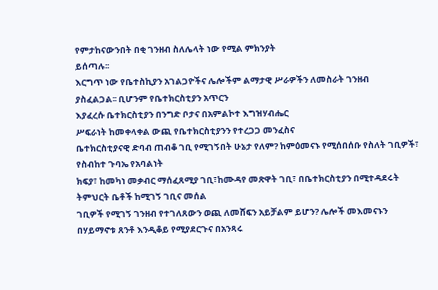የምታከናውንበት በቂ ገንዘብ ስለሌላት ነው የሚል ምክንያት
ይሰጣሉ፡፡
እርግጥ ነው የቤተስኪያን አገልጋዮችና ሌሎችም ልማታዊ ሥራዎችን ለመስራት ገንዘብ
ያስፈልጋል፡፡ ቢሆንም የቤተክርስቲያን አጥርን
እያፈረሱ ቤተክርስቲያን በንግድ ቦታና በአምልኮተ እግዝሃብሔር
ሥፍራነት ከመቀላቀል ውጪ የቤተክርስቲያንን የተረጋጋ መንፈስና
ቤተክርስቲያናዊ ድባብ ጠብቆ ገቢ የሚገኝበት ሁኔታ የለም? ከምዕመናኑ የሚሰበሰቡ የስለት ገቢዎች፣ የስብከተ ጉባኤ የአባልነት
ክፍያ፣ ከመካነ መቃብር ማሰፈጸሚያ ገቢ፣ከሙዳየ መጽዋት ገቢ፣ በቤተክርስቲያን በሚተዳደሩት ትምህርት ቤቶች ከሚገኝ ገቢና መሰል
ገቢዎች የሚገኝ ገንዘብ የተገለጸውን ወጪ ለመሸፍን አይቻልም ይሆን? ሌሎች መእመናኑን በሃይማኖቱ ጸንቶ እንዲቆይ የሚያደርጉና በአንጻሩ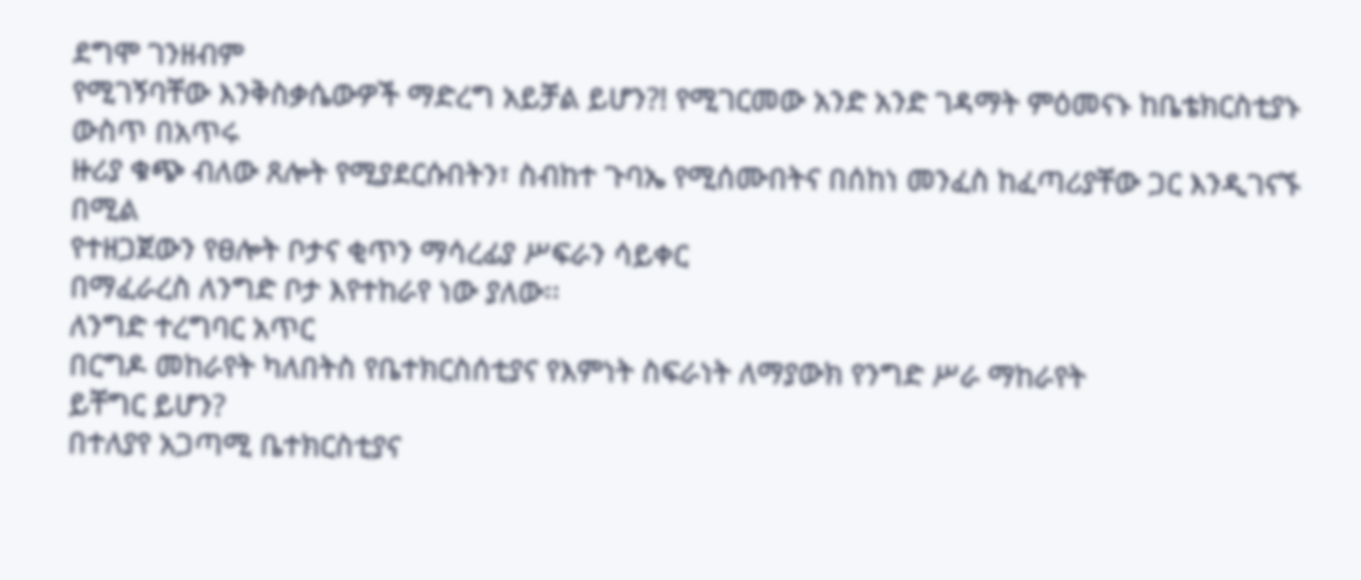ደግሞ ገንዘብም
የሚገኝባቸው እንቅስቃሴውዎች ማድረግ አይቻል ይሆን?! የሚገርመው አንድ አንድ ገዳማት ምዕመናኑ ከቤቴክርስቲያኑ ውስጥ በአጥሩ
ዙሪያ ቁጭ ብለው ጸሎት የሚያደርሱበትን፣ ስብከተ ጉባኤ የሚሰሙበትና በሰከነ መንፈስ ከፈጣሪያቸው ጋር እንዲገናኙ በሚል
የተዘጋጀውን የፀሎት ቦታና ቂጥን ማሳረፊያ ሥፍራን ሳይቀር
በማፈራረስ ለንግድ ቦታ እየተከራየ ነው ያለው፡፡
ለንግድ ተረግባር አጥር
በርግዶ መከራየት ካለበትስ የቤተክርስሰቲያና የእምነት ስፍራነት ለማያውክ የንግድ ሥራ ማከራየት
ይቸግር ይሆን?
በተለያየ አጋጣሚ ቤተክርስቲያና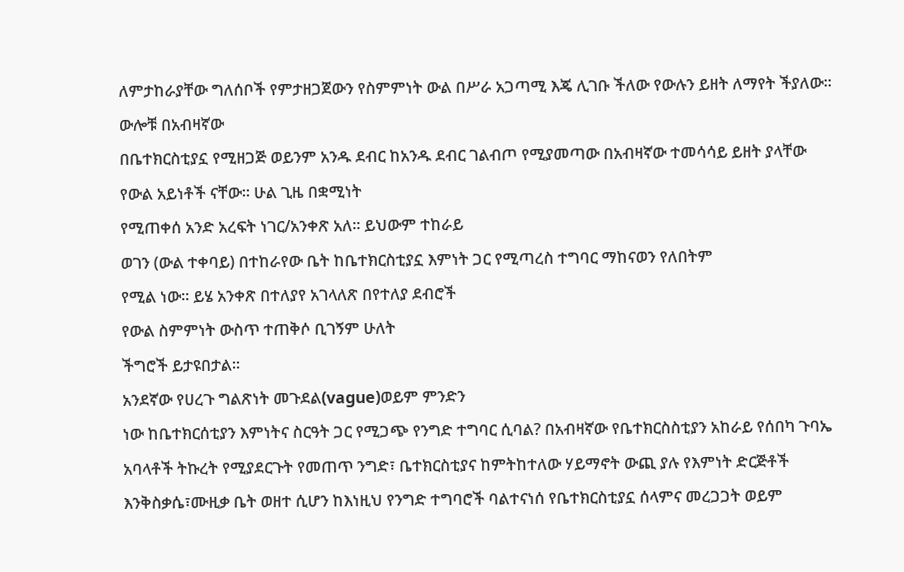ለምታከራያቸው ግለሰቦች የምታዘጋጀውን የስምምነት ውል በሥራ አጋጣሚ እጄ ሊገቡ ችለው የውሉን ይዘት ለማየት ችያለው፡፡ ውሎቹ በአብዛኛው
በቤተክርስቲያኗ የሚዘጋጅ ወይንም አንዱ ደብር ከአንዱ ደብር ገልብጦ የሚያመጣው በአብዛኛው ተመሳሳይ ይዘት ያላቸው የውል አይነቶች ናቸው፡፡ ሁል ጊዜ በቋሚነት
የሚጠቀሰ አንድ አረፍት ነገር/አንቀጽ አለ፡፡ ይህውም ተከራይ
ወገን (ውል ተቀባይ) በተከራየው ቤት ከቤተክርስቲያኗ እምነት ጋር የሚጣረስ ተግባር ማከናወን የለበትም
የሚል ነው፡፡ ይሄ አንቀጽ በተለያየ አገላለጽ በየተለያ ደብሮች
የውል ስምምነት ውስጥ ተጠቅሶ ቢገኝም ሁለት
ችግሮች ይታዩበታል፡፡
አንደኛው የሀረጉ ግልጽነት መጉደል(vague)ወይም ምንድን
ነው ከቤተክርሰቲያን እምነትና ስርዓት ጋር የሚጋጭ የንግድ ተግባር ሲባል? በአብዛኛው የቤተክርስስቲያን አከራይ የሰበካ ጉባኤ
አባላቶች ትኩረት የሚያደርጉት የመጠጥ ንግድ፣ ቤተክርስቲያና ከምትከተለው ሃይማኖት ውጪ ያሉ የእምነት ድርጅቶች
እንቅስቃሴ፣ሙዚቃ ቤት ወዘተ ሲሆን ከእነዚህ የንግድ ተግባሮች ባልተናነሰ የቤተክርስቲያኗ ሰላምና መረጋጋት ወይም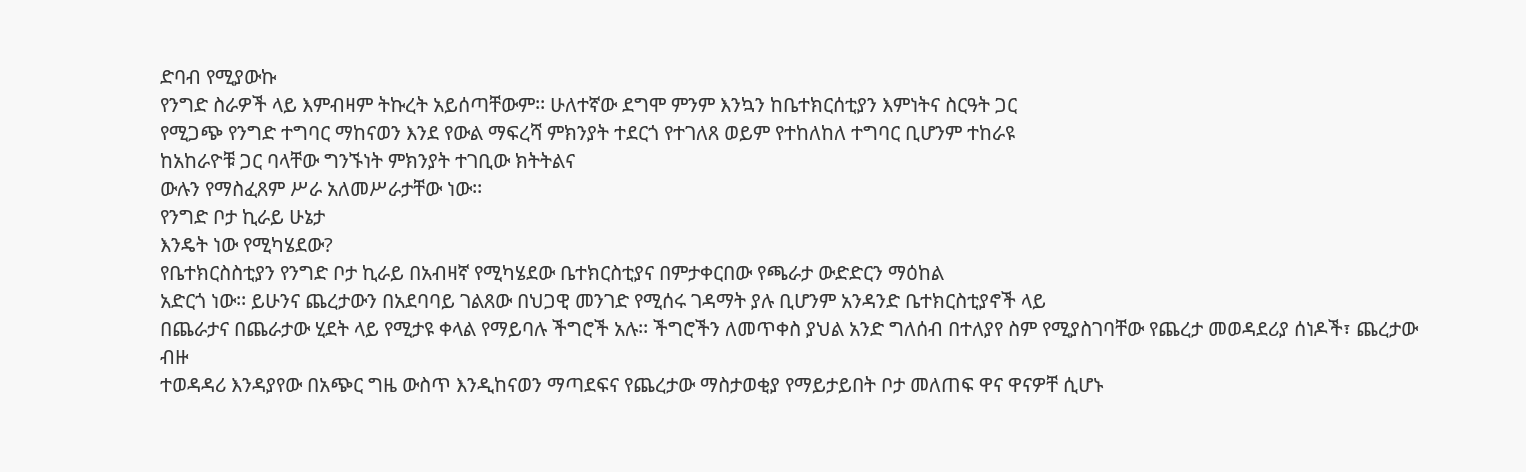ድባብ የሚያውኩ
የንግድ ስራዎች ላይ እምብዛም ትኩረት አይሰጣቸውም፡፡ ሁለተኛው ደግሞ ምንም እንኳን ከቤተክርሰቲያን እምነትና ስርዓት ጋር
የሚጋጭ የንግድ ተግባር ማከናወን እንደ የውል ማፍረሻ ምክንያት ተደርጎ የተገለጸ ወይም የተከለከለ ተግባር ቢሆንም ተከራዩ
ከአከራዮቹ ጋር ባላቸው ግንኙነት ምክንያት ተገቢው ክትትልና
ውሉን የማስፈጸም ሥራ አለመሥራታቸው ነው፡፡
የንግድ ቦታ ኪራይ ሁኔታ
እንዴት ነው የሚካሄደው?
የቤተክርስስቲያን የንግድ ቦታ ኪራይ በአብዛኛ የሚካሄደው ቤተክርስቲያና በምታቀርበው የጫራታ ውድድርን ማዕከል
አድርጎ ነው፡፡ ይሁንና ጨረታውን በአደባባይ ገልጸው በህጋዊ መንገድ የሚሰሩ ገዳማት ያሉ ቢሆንም አንዳንድ ቤተክርስቲያኖች ላይ
በጨራታና በጨራታው ሂደት ላይ የሚታዩ ቀላል የማይባሉ ችግሮች አሉ፡፡ ችግሮችን ለመጥቀስ ያህል አንድ ግለሰብ በተለያየ ስም የሚያስገባቸው የጨረታ መወዳደሪያ ሰነዶች፣ ጨረታው ብዙ
ተወዳዳሪ እንዳያየው በአጭር ግዜ ውስጥ እንዲከናወን ማጣደፍና የጨረታው ማስታወቂያ የማይታይበት ቦታ መለጠፍ ዋና ዋናዎቸ ሲሆኑ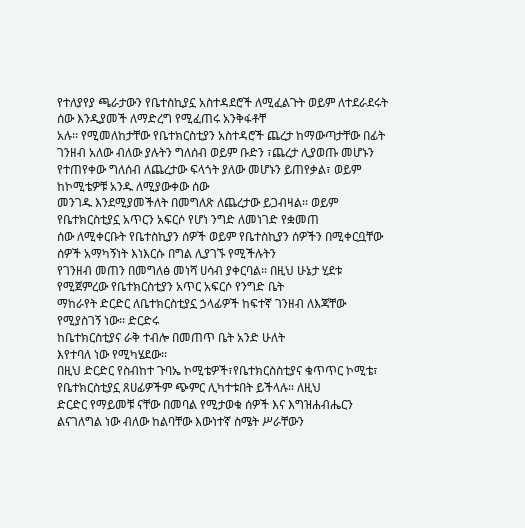የተለያየያ ጫራታውን የቤተስኪያኗ አስተዳደሮች ለሚፈልጉት ወይም ለተደራደሩት ሰው እንዲያመች ለማድረግ የሚፈጠሩ አንቅፋቶቸ
አሉ፡፡ የሚመለከታቸው የቤተክርስቲያን አስተዳሮች ጨረታ ከማውጣታቸው በፊት ገንዘብ አለው ብለው ያሉትን ግለሰብ ወይም ቡድን ፣ጨረታ ሊያወጡ መሆኑን የተጠየቀው ግለሰብ ለጨረታው ፍላጎት ያለው መሆኑን ይጠየቃል፣ ወይም ከኮሚቴዎቹ አንዱ ለሚያውቀው ሰው
መንገዱ እንደሚያመችለት በመግለጽ ለጨረታው ይጋብዛል፡፡ ወይም
የቤተክርስቲያኗ አጥርን አፍርሶ የሆነ ንግድ ለመነገድ የቋመጠ
ሰው ለሚቀርቡት የቤተስኪያን ሰዎች ወይም የቤተስኪያን ሰዎችን በሚቀርቧቸው ሰዎች አማካኝነት እነእርሱ በግል ሊያገኙ የሚችሉትን
የገንዘብ መጠን በመግለፅ መነሻ ሀሳብ ያቀርባል፡፡ በዚህ ሁኔታ ሂደቱ የሚጀምረው የቤተክርስቲያን አጥር አፍርሶ የንግድ ቤት
ማከራየት ድርድር ለቤተክርስቲያኗ ኃላፊዎች ከፍተኛ ገንዘብ ለእጃቸው የሚያስገኝ ነው፡፡ ድርድሩ
ከቤተክርስቲያና ራቅ ተብሎ በመጠጥ ቤት አንድ ሁለት
እየተባለ ነው የሚካሄደው፡፡
በዚህ ድርድር የስብከተ ጉባኤ ኮሚቴዎች፣የቤተክርስስቲያና ቁጥጥር ኮሚቴ፣ የቤተክርስቲያኗ ጸሀፊዎችም ጭምር ሊካተቱበት ይችላሉ፡፡ ለዚህ
ድርድር የማይመቹ ናቸው በመባል የሚታወቁ ሰዎች እና እግዝሐብሔርን ልናገለግል ነው ብለው ከልባቸው እውነተኛ ስሜት ሥራቸውን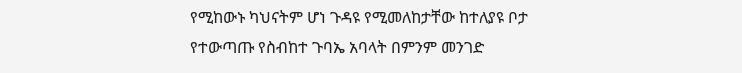የሚከውኑ ካህናትም ሆነ ጉዳዩ የሚመለከታቸው ከተለያዩ ቦታ የተውጣጡ የስብከተ ጉባኤ አባላት በምንም መንገድ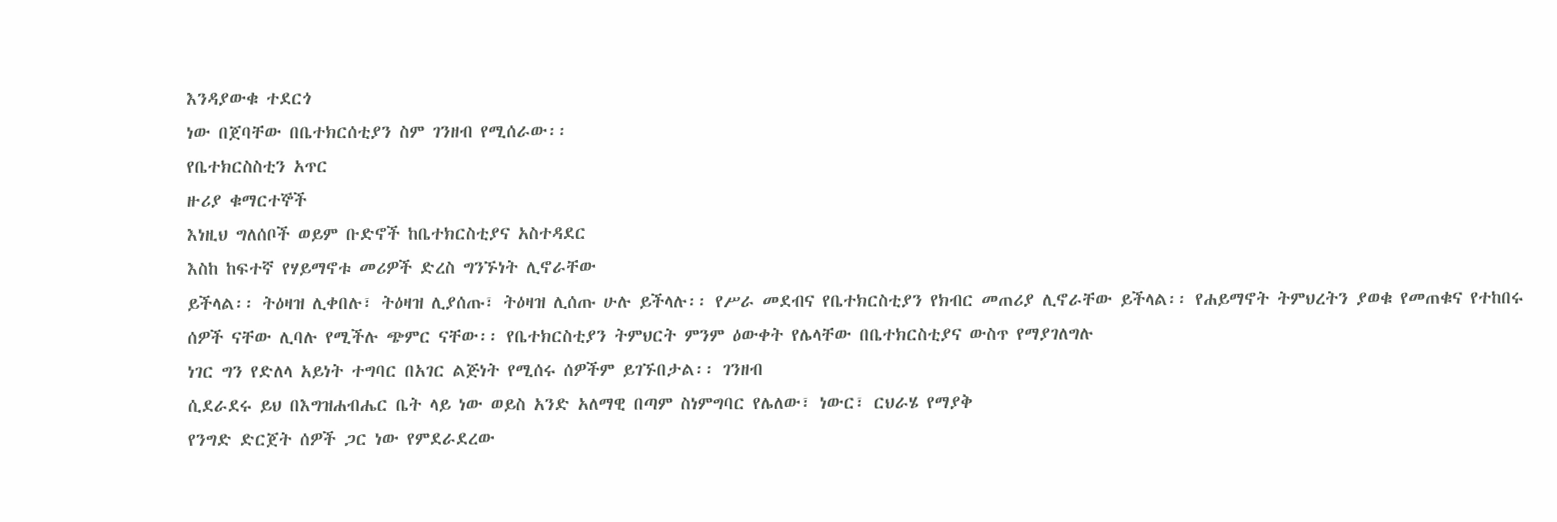እንዳያውቁ ተደርጎ
ነው በጀባቸው በቤተክርሰቲያን ስም ገንዘብ የሚሰራው፡፡
የቤተክርስስቲን አጥር
ዙሪያ ቁማርተኞች
እነዚህ ግለሰቦች ወይም ቡድኖች ከቤተክርስቲያና አስተዳደር
እስከ ከፍተኛ የሃይማኖቱ መሪዎች ድረስ ግንኙነት ሊኖራቸው
ይችላል፡፡ ትዕዛዝ ሊቀበሉ፣ ትዕዛዝ ሊያሰጡ፣ ትዕዛዝ ሊሰጡ ሁሉ ይችላሉ፡፡ የሥራ መደብና የቤተክርስቲያን የክብር መጠሪያ ሊኖራቸው ይችላል፡፡ የሐይማኖት ትምህረትን ያወቁ የመጠቁና የተከበሩ
ሰዎች ናቸው ሊባሉ የሚችሉ ጭምር ናቸው፡፡ የቤተክርስቲያን ትምህርት ምንም ዕውቀት የሌላቸው በቤተክርስቲያና ውስጥ የማያገለግሉ
ነገር ግን የድለላ አይነት ተግባር በአገር ልጅነት የሚሰሩ ሰዎችም ይገኙበታል፡፡ ገንዘብ
ሲደራደሩ ይህ በእግዝሐብሔር ቤት ላይ ነው ወይስ አንድ አለማዊ በጣም ስነምግባር የሌለው፣ ነውር፣ ርህራሄ የማያቅ
የንግድ ድርጀት ሰዎች ጋር ነው የምደራደረው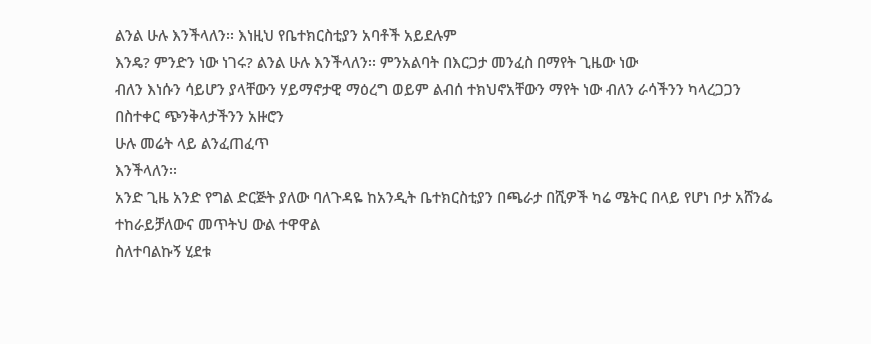ልንል ሁሉ እንችላለን፡፡ እነዚህ የቤተክርስቲያን አባቶች አይደሉም
እንዴ? ምንድን ነው ነገሩ? ልንል ሁሉ እንችላለን፡፡ ምንአልባት በእርጋታ መንፈስ በማየት ጊዜው ነው
ብለን እነሱን ሳይሆን ያላቸውን ሃይማኖታዊ ማዕረግ ወይም ልብሰ ተክህኖአቸውን ማየት ነው ብለን ራሳችንን ካላረጋጋን
በስተቀር ጭንቅላታችንን አዙሮን
ሁሉ መሬት ላይ ልንፈጠፈጥ
እንችላለን፡፡
አንድ ጊዜ አንድ የግል ድርጅት ያለው ባለጉዳዬ ከአንዲት ቤተክርስቲያን በጫራታ በሺዎች ካሬ ሜትር በላይ የሆነ ቦታ አሸንፌ ተከራይቻለውና መጥትህ ውል ተዋዋል
ስለተባልኩኝ ሂደቱ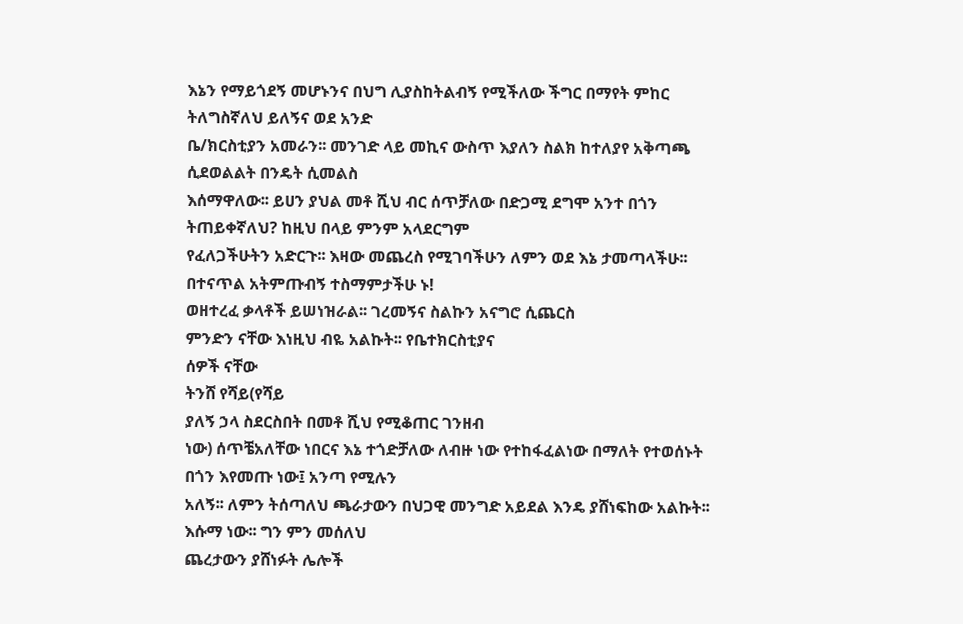እኔን የማይጎደኝ መሆኑንና በህግ ሊያስከትልብኝ የሚችለው ችግር በማየት ምከር ትለግስኛለህ ይለኝና ወደ አንድ
ቤ/ክርስቲያን አመራን፡፡ መንገድ ላይ መኪና ውስጥ እያለን ስልክ ከተለያየ አቅጣጫ ሲደወልልት በንዴት ሲመልስ
እሰማዋለው፡፡ ይሀን ያህል መቶ ሺህ ብር ሰጥቻለው በድጋሚ ደግሞ አንተ በጎን ትጠይቀኛለህ? ከዚህ በላይ ምንም አላደርግም
የፈለጋችሁትን አድርጉ፡፡ እዛው መጨረስ የሚገባችሁን ለምን ወደ እኔ ታመጣላችሁ፡፡ በተናጥል አትምጡብኝ ተስማምታችሁ ኑ!
ወዘተረፈ ቃላቶች ይሠነዝራል፡፡ ገረመኝና ስልኩን አናግሮ ሲጨርስ
ምንድን ናቸው እነዚህ ብዬ አልኩት፡፡ የቤተክርስቲያና
ሰዎች ናቸው
ትንሸ የሻይ(የሻይ
ያለኝ ኃላ ስደርስበት በመቶ ሺህ የሚቆጠር ገንዘብ
ነው) ሰጥቼአለቸው ነበርና እኔ ተጎድቻለው ለብዙ ነው የተከፋፈልነው በማለት የተወሰኑት በጎን እየመጡ ነው፤ አንጣ የሚሉን
አለኝ፡፡ ለምን ትሰጣለህ ጫራታውን በህጋዊ መንግድ አይደል እንዴ ያሸነፍከው አልኩት፡፡ እሱማ ነው፡፡ ግን ምን መሰለህ
ጨረታውን ያሸነፉት ሌሎች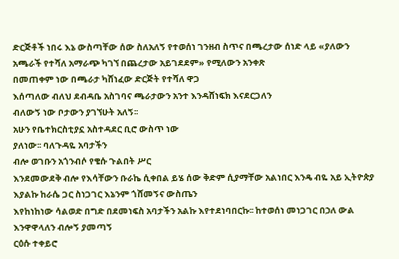ድርጅቶች ነበሩ እኔ ውስጣቸው ሰው ስለአለኝ የተወሰነ ገንዘብ ስጥና በጫረታው ሰነድ ላይ «ያለውን
አጫራች የተሻለ አማራጭ ካገኘ በጨረታው አይገደደም» የሚለውን አንቀጽ
በመጠቀም ነው በጫራታ ካሸነፈው ድርጅት የተሻለ ዋጋ
እሰጣለው ብለህ ደብዳቤ አስገባና ጫራታውን አንተ እንዳሸነፍክ እናደርጋለን
ብለውኝ ነው ቦታውን ያገኘሁት አለኝ፡፡
አሁን የቤተክርስቲያኗ አስተዳደር ቢሮ ውስጥ ነው
ያለነው፡፡ ባለጉዳዬ አባታችን
ብሎ ወገቡን አጎንብሶ የቄሱ ጉልበት ሥር
እንደመውደቅ ብሎ የእሳቸውን ቡራኬ ሲቀበል ይሄ ሰው ቅድም ሲያማቸው አልነበር እንዴ ብዬ አይ ኢትዮጵያ እያልኩ ከራሴ ጋር ስነጋገር እኔንም ጎሸመኝና ውስጤን
እየከነከነው ሳልወድ በግድ በደመነፍስ አባታችን አልኩ እየተደነባበርኩ፡፡ ከተወሰነ መነጋገር በኃለ ውል እንዋዋላለን ብሎኝ ያመጣኝ
ርዕሱ ተቀይሮ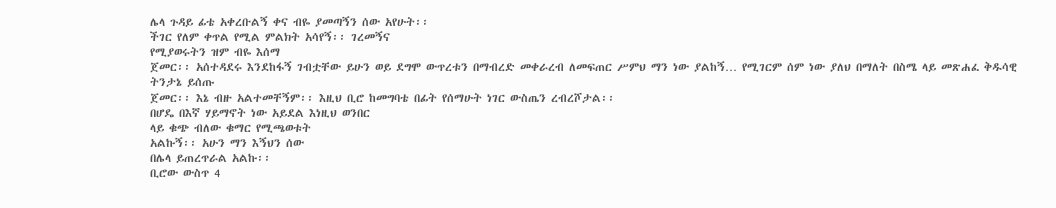ሌላ ጉዳይ ፊቴ አቀረቡልኝ ቀና ብዬ ያመጣኝን ሰው አየሁት፡፡
ችገር የለም ቀጥል የሚል ምልክት አሳየኝ፡፡ ገረመኝና
የሚያወሩትን ዝም ብዬ እሰማ
ጀመር፡፡ አሰተዳደሩ እንደከፋኝ ገብቷቸው ይሁን ወይ ደግሞ ውጥረቱን በማብረድ መቀራረብ ለመፍጠር ሥምህ ማን ነው ያልከኝ… የሚገርም ሰም ነው ያለህ በማለት በስሜ ላይ መጽሐፈ ቅዱሳዊ ትንታኔ ይሰጡ
ጀመር፡፡ እኔ ብዙ አልተመቸኝም፡፡ እዚህ ቢሮ ከመግባቴ በፊት የሰማሁት ነገር ውስጤን ረብረሾታል፡፡
በሆዴ በእኛ ሃይማኖት ነው አይደል እነዚህ ወንበር
ላይ ቁጭ ብለው ቁማር የሚጫወቱት
አልኩኝ፡፡ አሁን ማን እኝህን ሰው
በሌላ ይጠረጥራል አልኩ፡፡
ቢሮው ውስጥ 4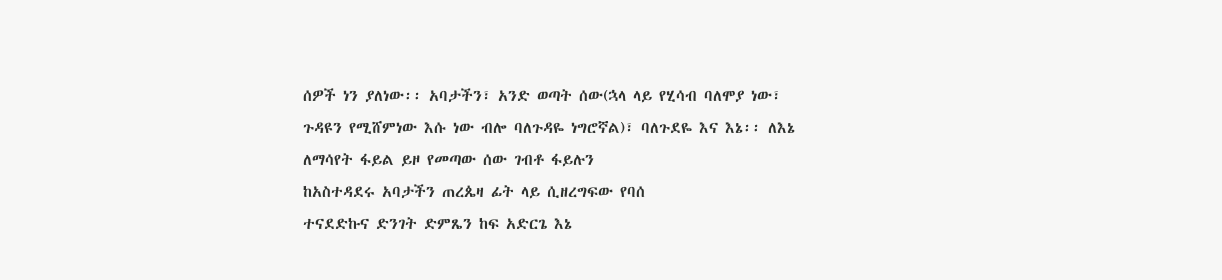ሰዎች ነን ያለነው፡፡ አባታችን፣ አንድ ወጣት ሰው(ኋላ ላይ የሂሳብ ባለሞያ ነው፣ ጉዳዩን የሚሸምነው እሱ ነው ብሎ ባለጉዳዬ ነግሮኛል)፣ ባለጉደዬ እና እኔ፡፡ ለእኔ ለማሳየት ፋይል ይዞ የመጣው ሰው ገብቶ ፋይሉን
ከአስተዳደሩ አባታችን ጠረጴዛ ፊት ላይ ሲዘረግፍው የባሰ
ተናደድኩና ድንገት ድምጼን ከፍ አድርጌ እኔ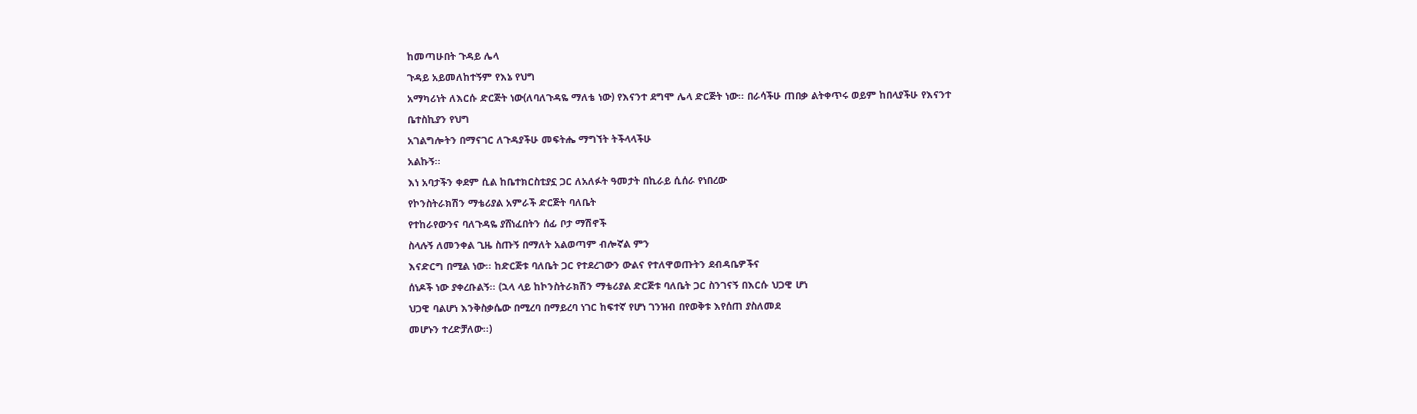ከመጣሁበት ጉዳይ ሌላ
ጉዳይ አይመለከተኝም የእኔ የህግ
አማካሪነት ለእርሱ ድርጅት ነው(ለባለጉዳዬ ማለቴ ነው) የእናንተ ደግሞ ሌላ ድርጅት ነው፡፡ በራሳችሁ ጠበቃ ልትቀጥሩ ወይም ከበላያችሁ የእናንተ ቤተስኪያን የህግ
አገልግሎትን በማናገር ለጉዳያችሁ መፍትሔ ማግኘት ትችላላችሁ
አልኩኝ፡፡
እነ አባታችን ቀደም ሲል ከቤተክርስቲያኗ ጋር ለአለፉት ዓመታት በኪራይ ሲሰራ የነበረው
የኮንስትራክሽን ማቴሪያል አምራች ድርጅት ባለቤት
የተከራየውንና ባለጉዳዬ ያሸነፈበትን ሰፊ ቦታ ማሽኖች
ስላሉኝ ለመንቀል ጊዜ ስጡኝ በማለት አልወጣም ብሎኛል ምን
እናድርግ በሚል ነው፡፡ ከድርጅቱ ባለቤት ጋር የተደረገውን ውልና የተለዋወጡትን ደብዳቤዎችና
ሰነዶች ነው ያቀረቡልኝ፡፡ (ኋላ ላይ ከኮንስትራክሽን ማቴሪያል ድርጅቱ ባለቤት ጋር ስንገናኝ በእርሱ ህጋዊ ሆነ
ህጋዊ ባልሆነ እንቅስቃሴው በሚረባ በማይረባ ነገር ከፍተኛ የሆነ ገንዝብ በየወቅቱ እየሰጠ ያስለመደ
መሆኑን ተረድቻለው፡፡)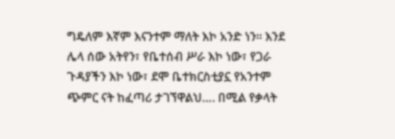ግዴለም እኛም እናንተም ማለት እኮ አንድ ነን፡፡ እንደ ሌላ ሰው አትየን፣ የቤተሰብ ሥራ እኮ ነው፣ የጋራ ጉዳያችን እኮ ነው፣ ደሞ ቤተክርስቲያኗ የአንተም
ጭምር ናት ከፈጣሪ ታገኘዋልህ…. በሚል የቃላት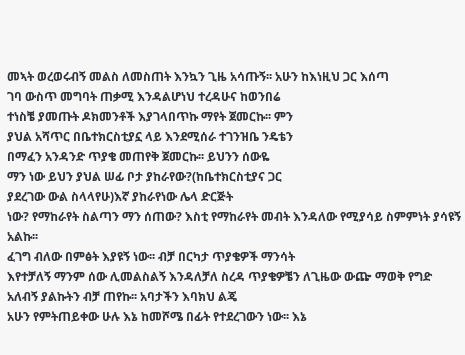መኣት ወረወሩብኝ መልስ ለመስጠት እንኳን ጊዜ አሳጡኝ፡፡ አሁን ከእነዚህ ጋር እሰጣ
ገባ ውስጥ መግባት ጠቃሚ እንዳልሆነህ ተረዳሁና ከወንበሬ
ተነስቼ ያመጡት ዶክመንቶች እያገላበጥኩ ማየት ጀመርኩ፡፡ ምን
ያህል አሻጥር በቤተክርስቲያኗ ላይ እንደሚሰራ ተገንዝቤ ንዴቴን
በማፈን አንዳንድ ጥያቄ መጠየቅ ጀመርኩ፡፡ ይህንን ሰውዬ
ማን ነው ይህን ያህል ሠፊ ቦታ ያከራየው?(ከቤተክርስቲያና ጋር
ያደረገው ውል ስላላየሁ)እኛ ያከራየነው ሌላ ድርጅት
ነው? የማከራየት ስልጣን ማን ሰጠው? እስቲ የማከራየት መብት እንዳለው የሚያሳይ ስምምነት ያሳዩኝ አልኩ፡፡
ፈገግ ብለው በምፅት እያዩኝ ነው፡፡ ብቻ በርካታ ጥያቄዎች ማንሳት
እየተቻለኝ ማንም ሰው ሊመልስልኝ እንዳለቻለ ስረዳ ጥያቄዎቼን ለጊዜው ውጬ ማወቅ የግድ አለብኝ ያልኩትን ብቻ ጠየኩ፡፡ አባታችን እባክህ ልጄ
አሁን የምትጠይቀው ሁሉ እኔ ከመሾሜ በፊት የተደረገውን ነው፡፡ እኔ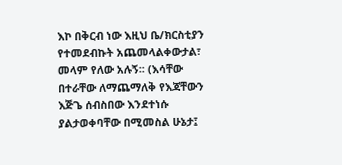እኮ በቅርብ ነው እዚህ ቤ/ክርስቲያን የተመደብኩት አጨመላልቀውታል፣ መላም የለው አሉኝ፡፡ (እሳቸው በተራቸው ለማጨማለቅ የእጃቸውን
እጅጌ ሰብስበው እንደተነሱ ያልታወቀባቸው በሚመስል ሁኔታ፤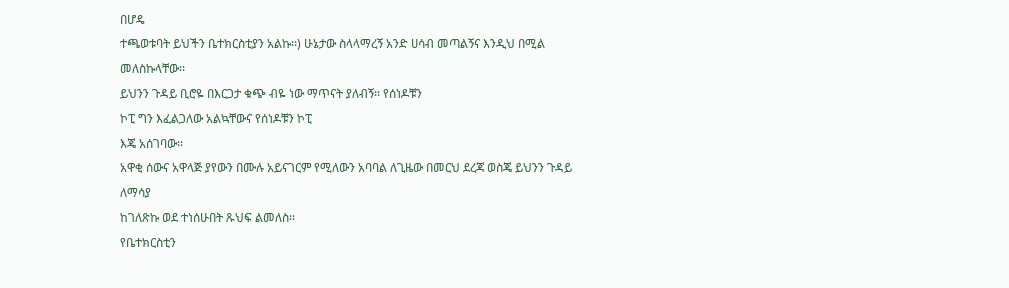በሆዴ
ተጫወቱባት ይህችን ቤተክርስቲያን አልኩ፡፡) ሁኔታው ስላላማረኝ አንድ ሀሳብ መጣልኝና እንዲህ በሚል መለስኩላቸው፡፡
ይህንን ጉዳይ ቢሮዬ በእርጋታ ቁጭ ብዬ ነው ማጥናት ያለብኝ፡፡ የሰነዶቹን
ኮፒ ግን እፈልጋለው አልኳቸውና የሰነዶቹን ኮፒ
እጄ አሰገባው፡፡
አዋቂ ሰውና አዋላጅ ያየውን በሙሉ አይናገርም የሚለውን አባባል ለጊዜው በመርህ ደረጃ ወስጄ ይህንን ጉዳይ ለማሳያ
ከገለጽኩ ወደ ተነሰሁበት ጹህፍ ልመለስ፡፡
የቤተክርስቲን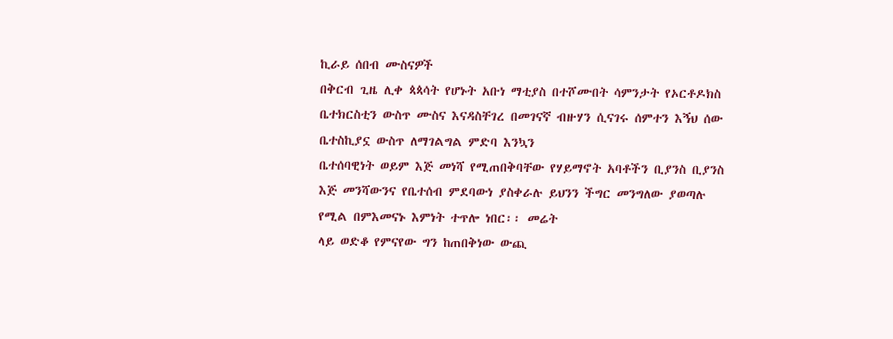ኪራይ ሰበብ ሙስናዎች
በቅርብ ጊዜ ሊቀ ጳጳሳት የሆኑት አቡነ ማቲያስ በተሾሙበት ሳምንታት የኦርቶዶክስ
ቤተክርስቲን ውስጥ ሙስና እናዳስቸገረ በመገናኛ ብዙሃን ሲናገሩ ሰምተን እኝህ ሰው ቤተስኪያኗ ውስጥ ለማገልግል ምድባ እንኳን
ቤተሰባዊነት ወይም እጅ መነሻ የሚጠበቅባቸው የሃይማኖት አባቶችን ቢያንስ ቢያንስ እጅ መንሻውንና የቤተሰብ ምደባውነ ያስቀራሉ ይህንን ችግር መንግለው ያወጣሉ የሚል በምእመናኑ እምነት ተጥሎ ነበር፡፡ መሬት
ላይ ወድቆ የምናየው ግን ከጠበቅነው ውጪ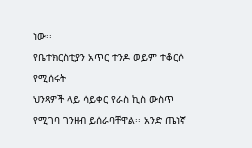ነው፡፡
የቤተክርስቲያን አጥር ተንዶ ወይም ተቆርሶ የሚሰሩት
ህንጻዎች ላይ ሳይቀር የራስ ኪስ ውስጥ የሚገባ ገንዘብ ይሰራባቸዋል፡፡ አንድ ጤነኛ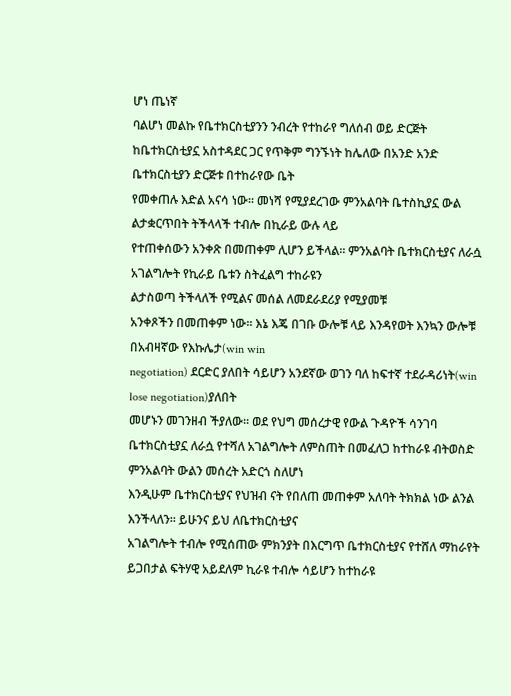ሆነ ጤነኛ
ባልሆነ መልኩ የቤተክርስቲያንን ንብረት የተከራየ ግለሰብ ወይ ድርጅት ከቤተክርስቲያኗ አስተዳደር ጋር የጥቅም ግንኙነት ከሌለው በአንድ አንድ ቤተክርስቲያን ድርጅቱ በተከራየው ቤት
የመቀጠሉ እድል አናሳ ነው፡፡ መነሻ የሚያደረገው ምንአልባት ቤተስኪያኗ ውል ልታቋርጥበት ትችላላች ተብሎ በኪራይ ውሉ ላይ
የተጠቀሰውን አንቀጽ በመጠቀም ሊሆን ይችላል፡፡ ምንአልባት ቤተክርስቲያና ለራሷ አገልግሎት የኪራይ ቤቱን ስትፈልግ ተከራዩን
ልታስወጣ ትችላለች የሚልና መሰል ለመደራደሪያ የሚያመቹ
አንቀጾችን በመጠቀም ነው፡፡ እኔ እጄ በገቡ ውሎቹ ላይ እንዳየወት እንኳን ውሎቹ በአብዛኛው የእኩሌታ(win win
negotiation) ደርድር ያለበት ሳይሆን አንደኛው ወገን ባለ ከፍተኛ ተደራዳሪነት(win lose negotiation)ያለበት
መሆኑን መገንዘብ ችያለው፡፡ ወደ የህግ መሰረታዊ የውል ጉዳዮች ሳንገባ
ቤተክርስቲያኗ ለራሷ የተሻለ አገልግሎት ለምስጠት በመፈለጋ ከተከራዩ ብትወስድ ምንአልባት ውልን መሰረት አድርጎ ስለሆነ
እንዲሁም ቤተክርስቲያና የህዝብ ናት የበለጠ መጠቀም አለባት ትክክል ነው ልንል እንችላለን፡፡ ይሁንና ይህ ለቤተክርስቲያና
አገልግሎት ተብሎ የሚሰጠው ምክንያት በእርግጥ ቤተክርስቲያና የተሸለ ማከራየት ይጋበታል ፍትሃዊ አይደለም ኪራዩ ተብሎ ሳይሆን ከተከራዩ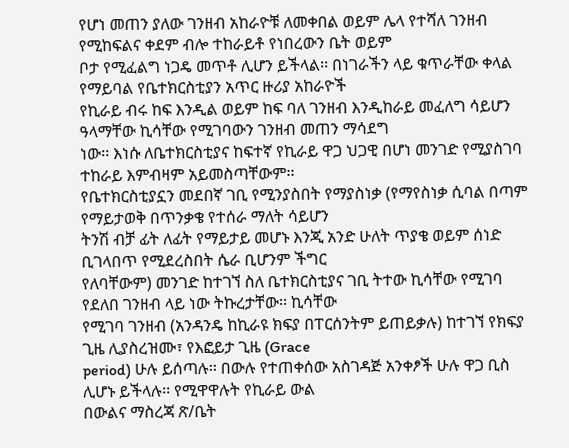የሆነ መጠን ያለው ገንዘብ አከራዮቹ ለመቀበል ወይም ሌላ የተሻለ ገንዘብ የሚከፍልና ቀደም ብሎ ተከራይቶ የነበረውን ቤት ወይም
ቦታ የሚፈልግ ነጋዴ መጥቶ ሊሆን ይችላል፡፡ በነገራችን ላይ ቁጥራቸው ቀላል የማይባል የቤተክርስቲያን አጥር ዙሪያ አከራዮች
የኪራይ ብሩ ከፍ እንዲል ወይም ከፍ ባለ ገንዘብ እንዲከራይ መፈለግ ሳይሆን ዓላማቸው ኪሳቸው የሚገባውን ገንዘብ መጠን ማሳደግ
ነው፡፡ እነሱ ለቤተክርስቲያና ከፍተኛ የኪራይ ዋጋ ህጋዊ በሆነ መንገድ የሚያስገባ ተከራይ እምብዛም አይመስጣቸውም፡፡
የቤተክርስቲያኗን መደበኛ ገቢ የሚንያስበት የማያስነቃ (የማየስነቃ ሲባል በጣም የማይታወቅ በጥንቃቄ የተሰራ ማለት ሳይሆን
ትንሽ ብቻ ፊት ለፊት የማይታይ መሆኑ እንጂ አንድ ሁለት ጥያቄ ወይም ሰነድ ቢገላበጥ የሚደረስበት ሴራ ቢሆንም ችግር
የለባቸውም) መንገድ ከተገኘ ስለ ቤተክርስቲያና ገቢ ትተው ኪሳቸው የሚገባ የደለበ ገንዘብ ላይ ነው ትኩረታቸው፡፡ ኪሳቸው
የሚገባ ገንዘብ (አንዳንዴ ከኪራዩ ክፍያ በፐርሰንትም ይጠይቃሉ) ከተገኘ የክፍያ ጊዜ ሊያስረዝሙ፣ የእፎይታ ጊዜ (Grace
period) ሁሉ ይሰጣሉ፡፡ በውሉ የተጠቀሰው አስገዳጅ አንቀፆች ሁሉ ዋጋ ቢስ ሊሆኑ ይችላሉ፡፡ የሚዋዋሉት የኪራይ ውል
በውልና ማስረጃ ጽ/ቤት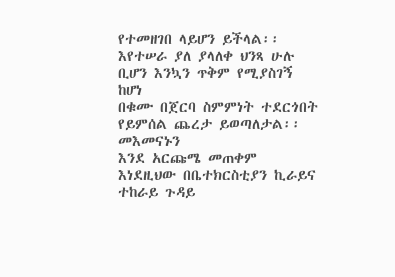የተመዘገበ ላይሆን ይችላል፡፡ እየተሠራ ያለ ያላለቀ ህንጻ ሁሉ ቢሆን እንኳን ጥቅም የሚያስገኝ ከሆነ
በቁሙ በጀርባ ስምምነት ተደርጎበት የይምሰል ጨረታ ይወጣለታል፡፡
መእመናኑን
እንደ አርጩሜ መጠቀም
እነደዚህው በቤተክርስቲያን ኪራይና ተከራይ ጉዳይ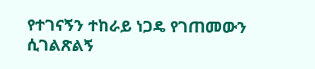የተገናኝን ተከራይ ነጋዴ የገጠመውን ሲገልጽልኝ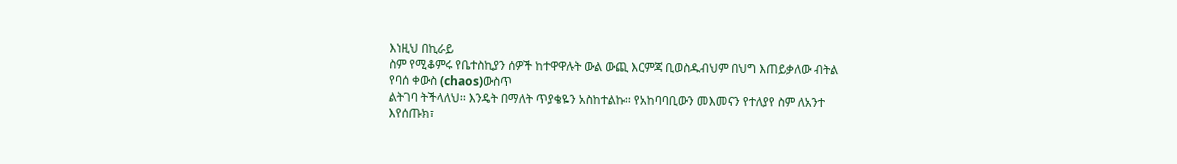እነዚህ በኪራይ
ስም የሚቆምሩ የቤተስኪያን ሰዎች ከተዋዋሉት ውል ውጪ እርምጃ ቢወስዱብህም በህግ እጠይቃለው ብትል የባሰ ቀውስ (chaos)ውስጥ
ልትገባ ትችላለህ፡፡ እንዴት በማለት ጥያቄዬን አስከተልኩ፡፡ የአከባባቢውን መእመናን የተለያየ ስም ለአንተ እየሰጡክ፣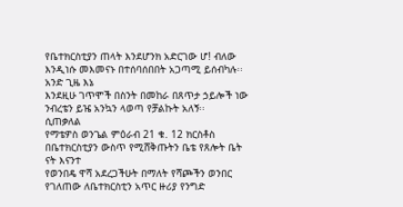የቤተክርስቲያን ጠላት እንደሆንክ አድርገው ሆ! ብለው እንዲነሱ መእመናኑ በተሰባሰበበት አጋጣሚ ይሰብካሉ፡፡ አንድ ጊዜ እኔ
እንደዚሁ ገጥሞች በስንት በመከራ በጸጥታ ኃይሎች ነው ንብረቴን ይዤ አንኳን ላወጣ የቻልኩት አለኝ፡፡
ሲጠቃለል
የማቴዎስ ወንጌል ምዕራብ 21 ቁ. 12 ክርስቶስ በቤተክርስቲያን ውስጥ የሚሸቅጡትን ቤቴ የጸሎት ቤት ናት እናንተ
የወንበዴ ዋሻ አደረጋችሁት በማለት የሻጮችን ወንበር የገለጠው ለቤተክርስቲን አጥር ዙሪያ የንግድ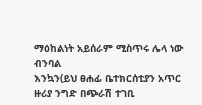ማዕከልነት አይሰራም ሚስጥሩ ሌላ ነው ብንባል
እንኳን(ይህ ፀሐፊ ቤተክርሰቲያን አጥር ዙሪያ ንግድ በጭራሽ ተገቢ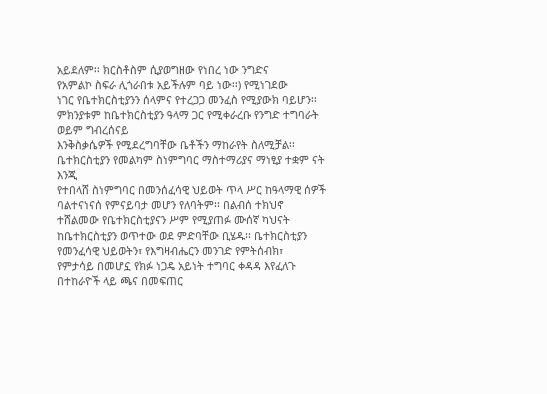አይደለም፡፡ ክርስቶስም ሲያወግዘው የነበረ ነው ንግድና
የአምልኮ ስፍራ ሊጎራበቱ አይችሉም ባይ ነው፡፡) የሚነገደው
ነገር የቤተክርስቲያንን ሰላምና የተረጋጋ መንፈስ የሚያውክ ባይሆን፡፡ ምክንያቱም ከቤተክርስቲያን ዓላማ ጋር የሚቀራረቡ የንግድ ተግባራት ወይም ግብረሰናይ
እንቅስቃሴዎች የሚደረግባቸው ቤቶችን ማከራየት ስለሚቻል፡፡ ቤተክርስቲያን የመልካም ስነምግባር ማስተማሪያና ማነፂያ ተቋም ናት እንጂ
የተበላሸ ስነምግባር በመንሰፈሳዊ ህይወት ጥላ ሥር ከዓላማዊ ሰዎች ባልተናነናሰ የምናይባታ መሆን የለባትም፡፡ በልብሰ ተክህኖ
ተሸልመው የቤተክርስቲያናን ሥም የሚያጠፉ ሙሰኛ ካህናት ከቤተክርስቲያን ወጥተው ወደ ምድባቸው ቢሄዱ፡፡ ቤተክርስቲያን
የመንፈሳዊ ህይወትን፣ የእግዛብሔርን መንገድ የምትሰብክ፣
የምታሳይ በመሆኗ የክፉ ነጋዴ አይነት ተግባር ቀዳዳ እየፈለጉ በተከራዮች ላይ ጫና በመፍጠር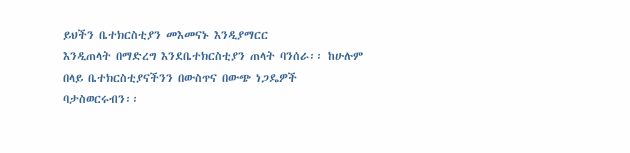ይህችን ቤተክርስቲያን መእመናኑ እንዲያማርር
እንዲጠላት በማድረግ እንደቤተክርስቲያን ጠላት ባንሰራ፡፡ ከሁሉም
በላይ ቤተክርስቲያናችንን በውስጥና በውጭ ነጋዴዎች
ባታስወርሩብን፡፡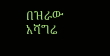በዝራው አሻግሬ